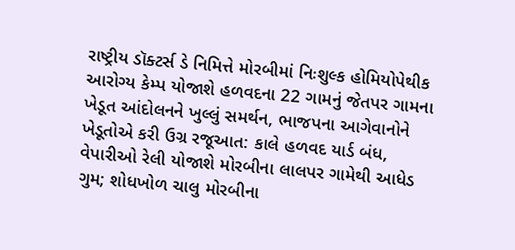રાષ્ટ્રીય ડૉક્ટર્સ ડે નિમિત્તે મોરબીમાં નિઃશુલ્ક હોમિયોપેથીક આરોગ્ય કેમ્પ યોજાશે હળવદના 22 ગામનું જેતપર ગામના ખેડૂત આંદોલનને ખુલ્લું સમર્થન, ભાજપના આગેવાનોને ખેડૂતોએ કરી ઉગ્ર રજૂઆત: કાલે હળવદ યાર્ડ બંધ, વેપારીઓ રેલી યોજાશે મોરબીના લાલપર ગામેથી આધેડ ગુમ; શોધખોળ ચાલુ મોરબીના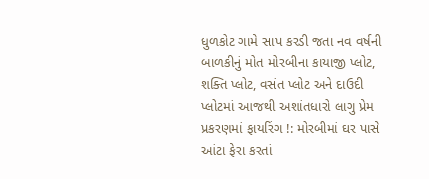ધુળકોટ ગામે સાપ કરડી જતા નવ વર્ષની બાળકીનું મોત મોરબીના કાયાજી પ્લોટ, શક્તિ પ્લોટ, વસંત પ્લોટ અને દાઉદી પ્લોટમાં આજથી અશાંતધારો લાગુ પ્રેમ પ્રકરણમાં ફાયરિંગ !: મોરબીમાં ઘર પાસે આંટા ફેરા કરતાં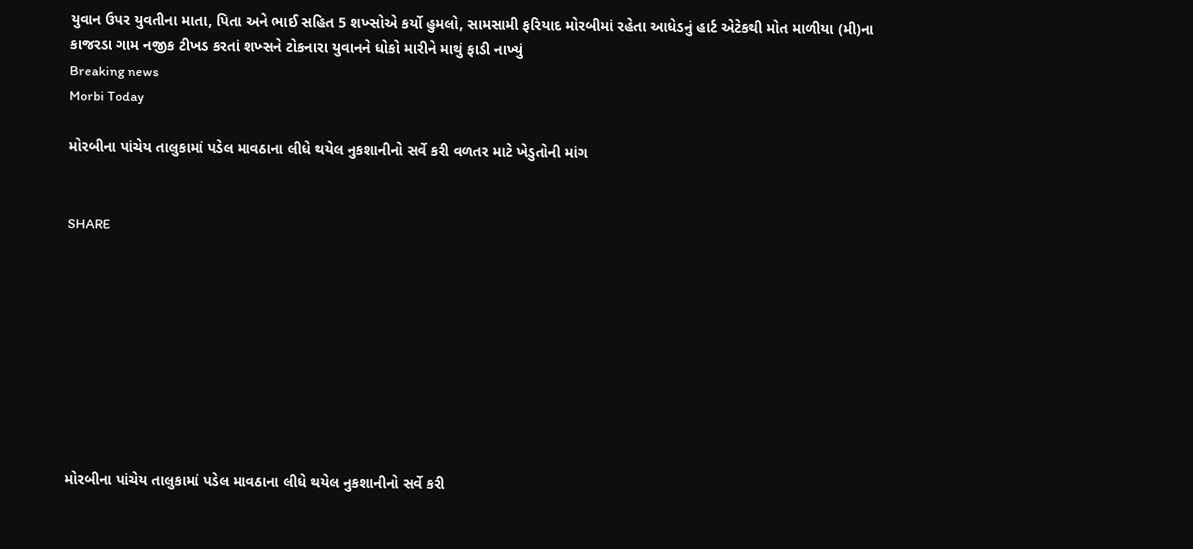યુવાન ઉપર યુવતીના માતા, પિતા અને ભાઈ સહિત 5 શખ્સોએ કર્યો હુમલો, સામસામી ફરિયાદ મોરબીમાં રહેતા આધેડનું હાર્ટ એટેકથી મોત માળીયા (મી)ના કાજરડા ગામ નજીક ટીખડ કરતાં શખ્સને ટોકનારા યુવાનને ધોકો મારીને માથું ફાડી નાખ્યું
Breaking news
Morbi Today

મોરબીના પાંચેય તાલુકામાં પડેલ માવઠાના લીધે થયેલ નુકશાનીનો સર્વે કરી વળતર માટે ખેડુતોની માંગ


SHARE









મોરબીના પાંચેય તાલુકામાં પડેલ માવઠાના લીધે થયેલ નુકશાનીનો સર્વે કરી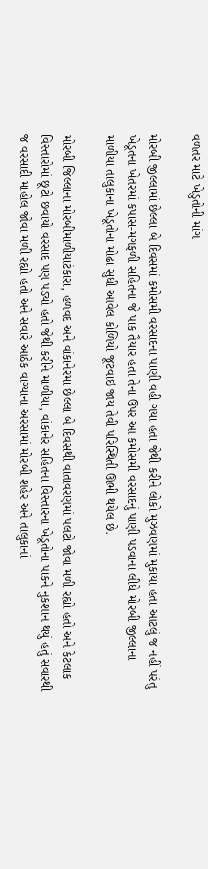વળતર માટે ખેડુતોની માંગ

મોરબી જીલ્લામાં છેલ્લા બે દિવસમાં કમોસમી વરસાદના પાણી વહી ગયા હતા જેથી કરીને લોકો મુઝવણમાં મુકાયા હતા આટલું જ નહીં પરંતુ ખેડૂતના ખેતરમાં કપાસ-મગફળી સહિતના જે પાક તૈયાર હતા તેના ઉપર આ કમોસમી વરસાદનું પાણી પડવાના લીધે મોરબી જીલ્લાના માળીયા તાલુકાના ખેડૂતોના મોઢા સુધી આવેલ કોળિયો જૂટવાઇ જાય તેવી પરિસ્થિતી ઊભી થયેલ છે.

મોરબી જિલ્લાના મોરબીમાળીયાટંકારા, હળવદ અને વાંકાનેરમા છેલ્લા બે દિવસથી વાતાવરણમાં પલટો જોવા મળી રહ્યો હતો અને કેટલાક વિસ્તારોમાં છૂટો છવાયો વરસાદ પણ પડ્યો હતો જેથી કરીને માળીયા, વાંકાનેર સહિતના વિસ્તારના ખેડૂતોના પાકને નુકશાન થયું હતું સવારથી જ વરસાદી માહોલ જોવા મળી રહ્યો હતો અને સવારે આઠેક વાગ્યાના અરસામાં મોરબી શહેર અને તાલુકાનાં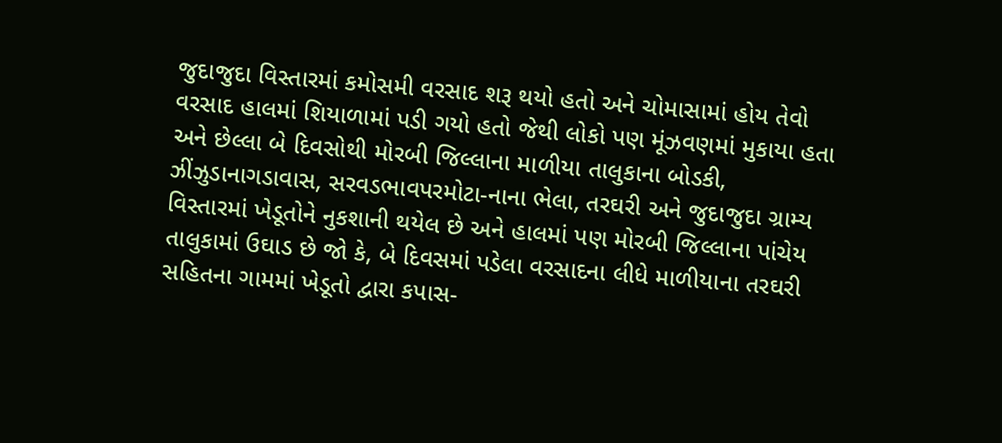જુદાજુદા વિસ્તારમાં કમોસમી વરસાદ શરૂ થયો હતો અને ચોમાસામાં હોય તેવો વરસાદ હાલમાં શિયાળામાં પડી ગયો હતો જેથી લોકો પણ મૂંઝવણમાં મુકાયા હતા અને છેલ્લા બે દિવસોથી મોરબી જિલ્લાના માળીયા તાલુકાના બોડકી, ઝીંઝુડાનાગડાવાસ, સરવડભાવપરમોટા-નાના ભેલા, તરઘરી અને જુદાજુદા ગ્રામ્ય વિસ્તારમાં ખેડૂતોને નુકશાની થયેલ છે અને હાલમાં પણ મોરબી જિલ્લાના પાંચેય તાલુકામાં ઉઘાડ છે જો કે, બે દિવસમાં પડેલા વરસાદના લીધે માળીયાના તરઘરી સહિતના ગામમાં ખેડૂતો દ્વારા કપાસ-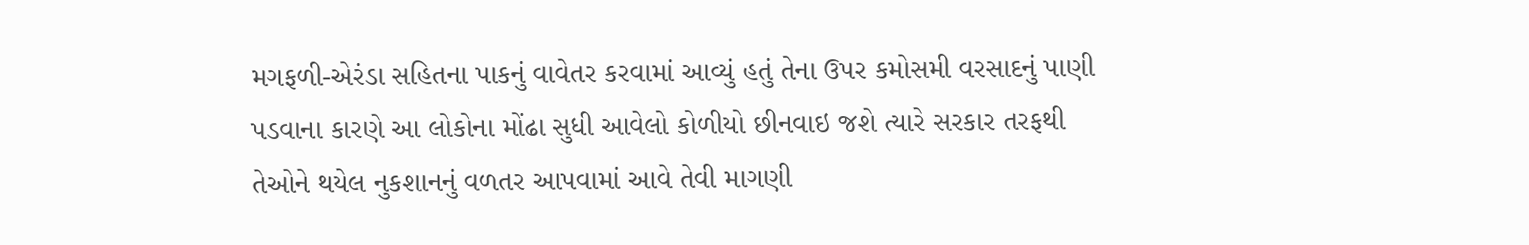મગફળી-એરંડા સહિતના પાકનું વાવેતર કરવામાં આવ્યું હતું તેના ઉપર કમોસમી વરસાદનું પાણી પડવાના કારણે આ લોકોના મોંઢા સુધી આવેલો કોળીયો છીનવાઇ જશે ત્યારે સરકાર તરફથી તેઓને થયેલ નુકશાનનું વળતર આપવામાં આવે તેવી માગણી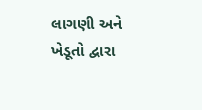લાગણી અને ખેડૂતો દ્વારા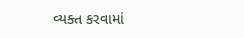વ્યક્ત કરવામાં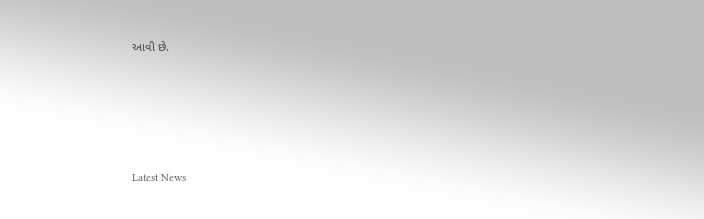આવી છે.






Latest News